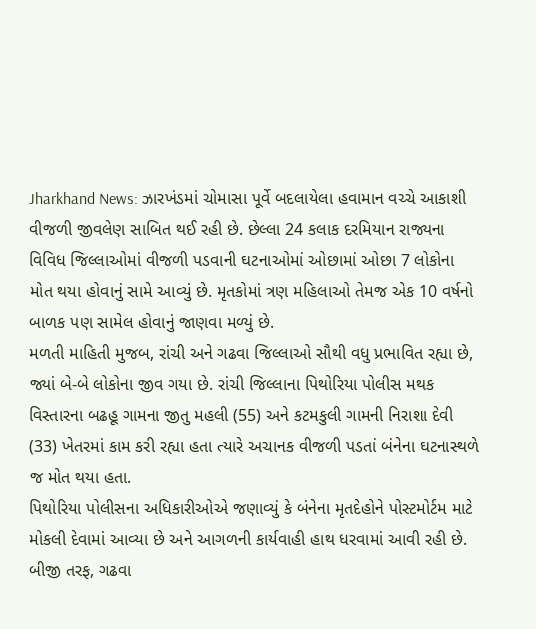Jharkhand News: ઝારખંડમાં ચોમાસા પૂર્વે બદલાયેલા હવામાન વચ્ચે આકાશી વીજળી જીવલેણ સાબિત થઈ રહી છે. છેલ્લા 24 કલાક દરમિયાન રાજ્યના વિવિધ જિલ્લાઓમાં વીજળી પડવાની ઘટનાઓમાં ઓછામાં ઓછા 7 લોકોના મોત થયા હોવાનું સામે આવ્યું છે. મૃતકોમાં ત્રણ મહિલાઓ તેમજ એક 10 વર્ષનો બાળક પણ સામેલ હોવાનું જાણવા મળ્યું છે.
મળતી માહિતી મુજબ, રાંચી અને ગઢવા જિલ્લાઓ સૌથી વધુ પ્રભાવિત રહ્યા છે, જ્યાં બે-બે લોકોના જીવ ગયા છે. રાંચી જિલ્લાના પિથોરિયા પોલીસ મથક વિસ્તારના બઢહૂ ગામના જીતુ મહલી (55) અને કટમકુલી ગામની નિરાશા દેવી (33) ખેતરમાં કામ કરી રહ્યા હતા ત્યારે અચાનક વીજળી પડતાં બંનેના ઘટનાસ્થળે જ મોત થયા હતા.
પિથોરિયા પોલીસના અધિકારીઓએ જણાવ્યું કે બંનેના મૃતદેહોને પોસ્ટમોર્ટમ માટે મોકલી દેવામાં આવ્યા છે અને આગળની કાર્યવાહી હાથ ધરવામાં આવી રહી છે.
બીજી તરફ, ગઢવા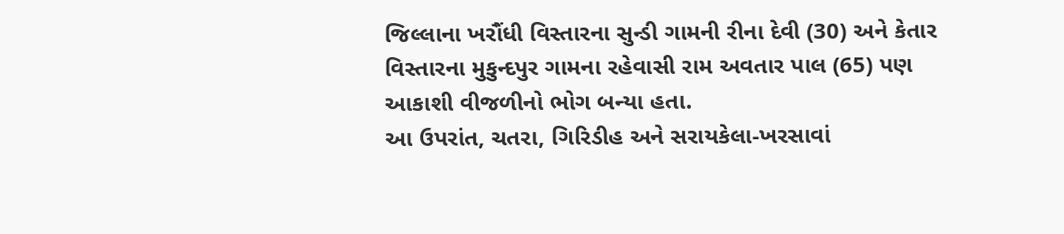જિલ્લાના ખરૌંધી વિસ્તારના સુન્ડી ગામની રીના દેવી (30) અને કેતાર વિસ્તારના મુકુન્દપુર ગામના રહેવાસી રામ અવતાર પાલ (65) પણ આકાશી વીજળીનો ભોગ બન્યા હતા.
આ ઉપરાંત, ચતરા, ગિરિડીહ અને સરાયકેલા-ખરસાવાં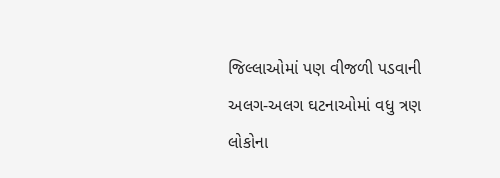જિલ્લાઓમાં પણ વીજળી પડવાની અલગ-અલગ ઘટનાઓમાં વધુ ત્રણ લોકોના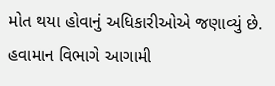મોત થયા હોવાનું અધિકારીઓએ જણાવ્યું છે.
હવામાન વિભાગે આગામી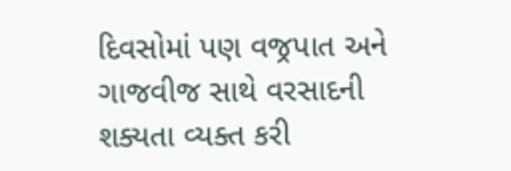દિવસોમાં પણ વજ્રપાત અને ગાજવીજ સાથે વરસાદની શક્યતા વ્યક્ત કરી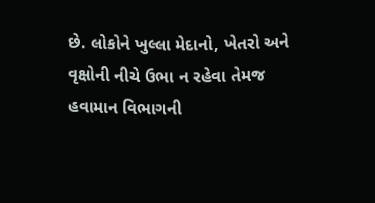છે. લોકોને ખુલ્લા મેદાનો, ખેતરો અને વૃક્ષોની નીચે ઉભા ન રહેવા તેમજ હવામાન વિભાગની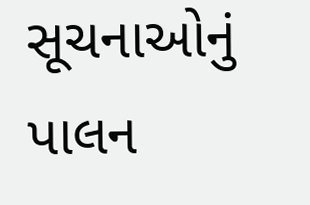સૂચનાઓનું પાલન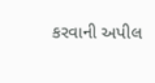કરવાની અપીલ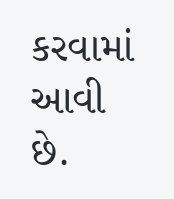કરવામાં આવી છે.